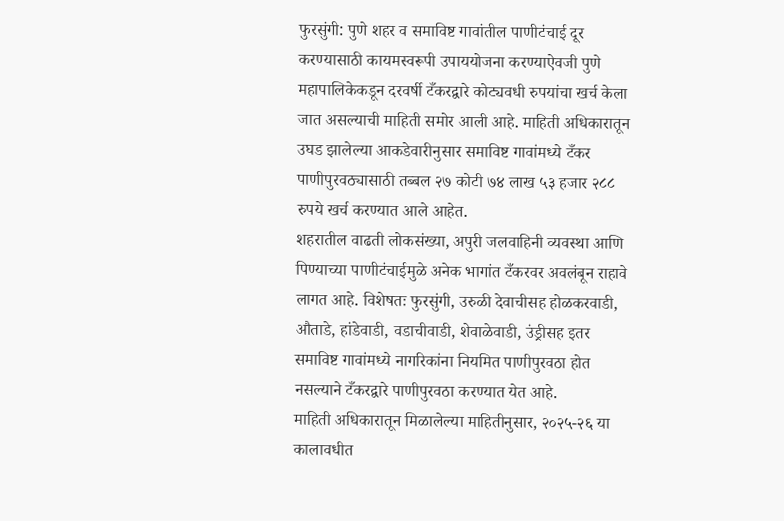फुरसुंगी: पुणे शहर व समाविष्ट गावांतील पाणीटंचाई दूर करण्यासाठी कायमस्वरूपी उपाययोजना करण्याऐवजी पुणे महापालिकेकडून दरवर्षी टँकरद्वारे कोट्यवधी रुपयांचा खर्च केला जात असल्याची माहिती समोर आली आहे. माहिती अधिकारातून उघड झालेल्या आकडेवारीनुसार समाविष्ट गावांमध्ये टँकर पाणीपुरवठ्यासाठी तब्बल २७ कोटी ७४ लाख ५३ हजार २८८ रुपये खर्च करण्यात आले आहेत.
शहरातील वाढती लोकसंख्या, अपुरी जलवाहिनी व्यवस्था आणि पिण्याच्या पाणीटंचाईमुळे अनेक भागांत टँकरवर अवलंबून राहावे लागत आहे. विशेषतः फुरसुंगी, उरुळी देवाचीसह होळकरवाडी, औताडे, हांडेवाडी, वडाचीवाडी, शेवाळेवाडी, उंड्रीसह इतर समाविष्ट गावांमध्ये नागरिकांना नियमित पाणीपुरवठा होत नसल्याने टँकरद्वारे पाणीपुरवठा करण्यात येत आहे.
माहिती अधिकारातून मिळालेल्या माहितीनुसार, २०२५-२६ या कालावधीत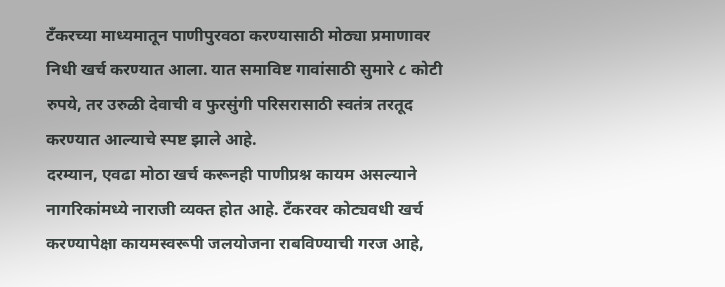टँकरच्या माध्यमातून पाणीपुरवठा करण्यासाठी मोठ्या प्रमाणावर निधी खर्च करण्यात आला. यात समाविष्ट गावांसाठी सुमारे ८ कोटी रुपये, तर उरुळी देवाची व फुरसुंगी परिसरासाठी स्वतंत्र तरतूद करण्यात आल्याचे स्पष्ट झाले आहे.
दरम्यान, एवढा मोठा खर्च करूनही पाणीप्रश्न कायम असल्याने नागरिकांमध्ये नाराजी व्यक्त होत आहे. टँकरवर कोट्यवधी खर्च करण्यापेक्षा कायमस्वरूपी जलयोजना राबविण्याची गरज आहे,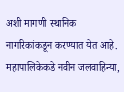अशी मागणी स्थानिक नागरिकांकडून करण्यात येत आहे.
महापालिकेकडे नवीन जलवाहिन्या,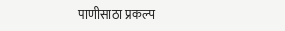पाणीसाठा प्रकल्प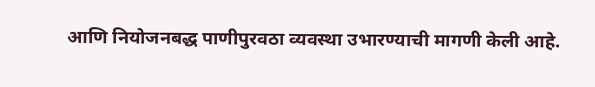आणि नियोजनबद्ध पाणीपुरवठा व्यवस्था उभारण्याची मागणी केली आहे.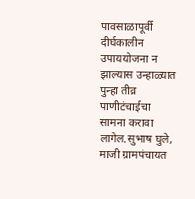पावसाळापूर्वी दीर्घकालीन उपाययोजना न झाल्यास उन्हाळ्यात पुन्हा तीव्र पाणीटंचाईचा सामना करावा लागेल.सुभाष घुले, माजी ग्रामपंचायत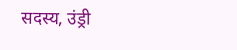सदस्य, उंड्री